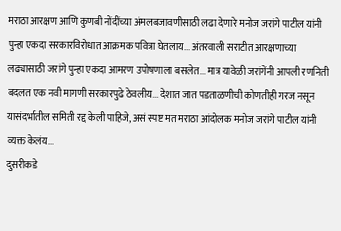मराठा आरक्षण आणि कुणबी नोंदींच्या अंमलबजावणीसाठी लढा देणारे मनोज जरांगे पाटील यांनी पुन्हा एकदा सरकारविरोधात आक्रमक पवित्रा घेतलाय... अंतरवाली सराटीत आरक्षणाच्या लढ्यासाठी जरांगे पुन्हा एकदा आमरण उपोषणाला बसलेत... मात्र यावेळी जरांगेंनी आपली रणनिती बदलत एक नवी मागणी सरकारपुढे ठेवलीय... देशात जात पडताळणीची कोणतीही गरज नसून यासंदर्भातील समिती रद्द केली पाहिजे, असं स्पष्ट मत मराठा आंदोलक मनोज जरांगे पाटील यांनी व्यक्त केलंय...
दुसरीकडे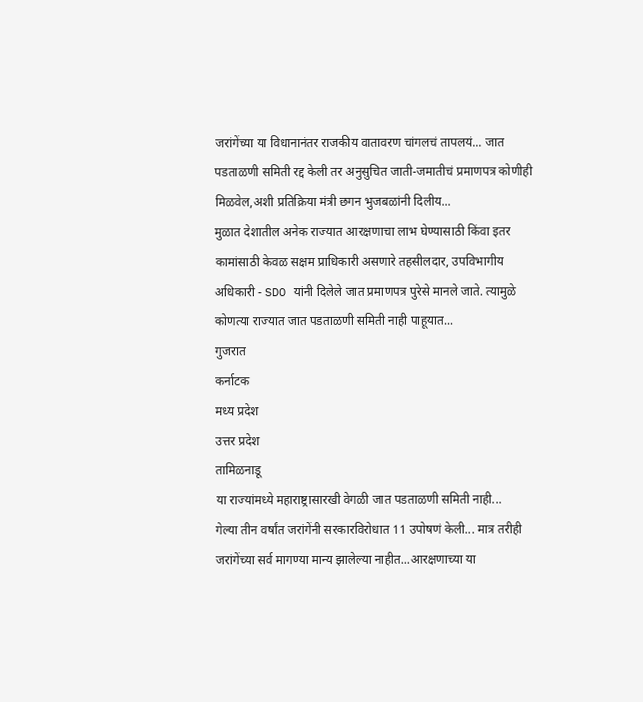जरांगेंच्या या विधानानंतर राजकीय वातावरण चांगलचं तापलयं... जात पडताळणी समिती रद्द केली तर अनुसुचित जाती-जमातीचं प्रमाणपत्र कोणीही मिळवेल,अशी प्रतिक्रिया मंत्री छगन भुजबळांनी दिलीय...
मुळात देशातील अनेक राज्यात आरक्षणाचा लाभ घेण्यासाठी किंवा इतर कामांसाठी केवळ सक्षम प्राधिकारी असणारे तहसीलदार, उपविभागीय अधिकारी - SDO यांनी दिलेले जात प्रमाणपत्र पुरेसे मानले जाते. त्यामुळे कोणत्या राज्यात जात पडताळणी समिती नाही पाहूयात...
गुजरात
कर्नाटक
मध्य प्रदेश
उत्तर प्रदेश
तामिळनाडू
या राज्यांमध्ये महाराष्ट्रासारखी वेगळी जात पडताळणी समिती नाही...
गेल्या तीन वर्षांत जरांगेंनी सरकारविरोधात 11 उपोषणं केली... मात्र तरीही जरांगेंच्या सर्व मागण्या मान्य झालेल्या नाहीत...आरक्षणाच्या या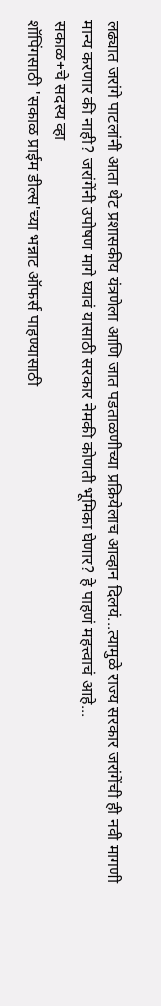लढ्यात जरांगे पाटलांनी आता थेट प्रशासकीय यंत्रणेला आणि जात पडताळणीच्या प्रक्रियेलाच आव्हान दिलयं...त्यामुळे राज्य सरकार जरांगेंची ही नवी मागणी मान्य करणार की नाही? जरांगेंनी उपोषण मागे घ्यावं यासाठी सरकार नेमकी कोणती भूमिका घेणार? हे पाहणं महत्त्वाचं आहे...
सकाळ+चे सदस्य व्हा
शॉपिंगसाठी 'सकाळ प्राईम डील्स'च्या भन्नाट ऑफर्स पाहण्यासाठी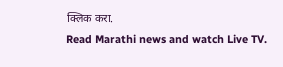क्लिक करा.
Read Marathi news and watch Live TV.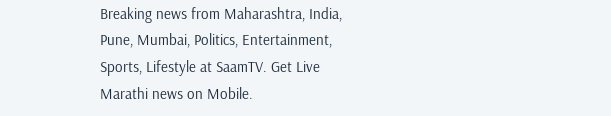Breaking news from Maharashtra, India, Pune, Mumbai, Politics, Entertainment, Sports, Lifestyle at SaamTV. Get Live Marathi news on Mobile.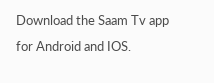Download the Saam Tv app for Android and IOS.